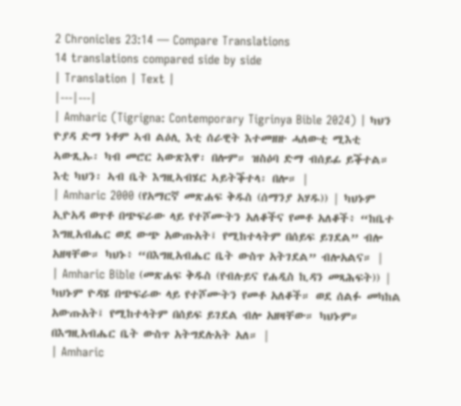2 Chronicles 23:14 — Compare Translations
14 translations compared side by side
| Translation | Text |
|---|---|
| Amharic (Tigrigna: Contemporary Tigrinya Bible 2024) | ካህን ዮያዳ ድማ ነቶም ኣብ ልዕሊ እቲ ሰራዊት እተመዘዙ ሓለውቲ ሚእቲ ኣውጺኡ፡ ካብ መሮር ኣውጽእዋ፡ በሎም። ዝስዕባ ድማ ብሰይፊ ይቕተል። እቲ ካህን፡ ኣብ ቤት እግዚኣብሄር ኣይትቕተላ፡ በሎ። |
| Amharic 2000 (የአማርኛ መጽሐፍ ቅዱስ (ሰማንያ አሃዱ)) | ካህኑም ኢዮአዳ ወጥቶ በጭፍራው ላይ የተሾሙትን አለቆችና የመቶ አለቆች፥ “ከቤተ እግዚአብሔር ወደ ውጭ አውጡአት፤ የሚከተላትም በሰይፍ ይገደል” ብሎ አዘዛቸው። ካህኑ፥ “በእግዚአብሔር ቤት ውስጥ አትገደል” ብሎአልና። |
| Amharic Bible (መጽሐፍ ቅዱስ (የብሉይና የሐዲስ ኪዳን መጻሕፍት)) | ካህኑም ዮዳሄ በጭፍራው ላይ የተሾሙትን የመቶ አለቆች። ወደ ሰልፉ መካከል አውጡአት፤ የሚከተላትም በሰይፍ ይገደል ብሎ አዘዛቸው። ካህኑም። በእግዚአብሔር ቤት ውስጥ አትግደሉአት አለ። |
| Amharic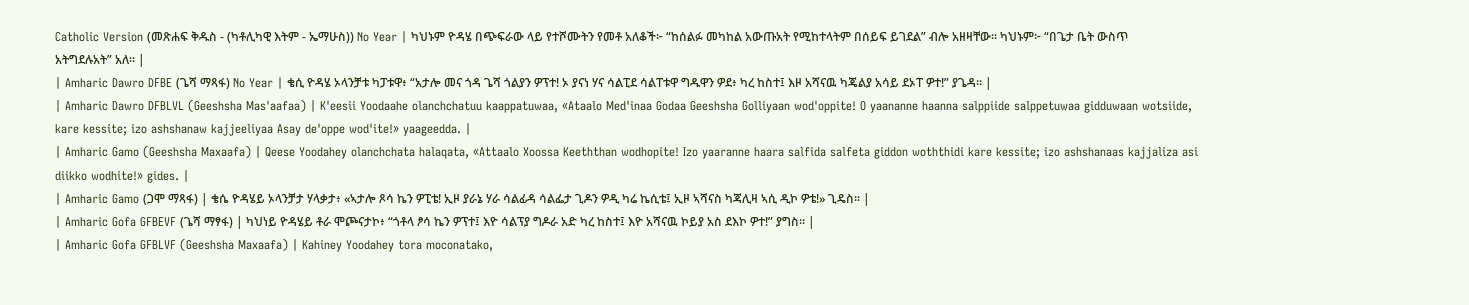Catholic Version (መጽሐፍ ቅዱስ - (ካቶሊካዊ እትም - ኤማሁስ)) No Year | ካህኑም ዮዳሄ በጭፍራው ላይ የተሾሙትን የመቶ አለቆች፦ “ከሰልፉ መካከል አውጡአት የሚከተላትም በሰይፍ ይገደል” ብሎ አዘዛቸው። ካህኑም፦ “በጌታ ቤት ውስጥ አትግደሉአት” አለ። |
| Amharic Dawro DFBE (ጌሻ ማጻፋ) No Year | ቄሲ ዮዳሄ ኦላንቻቱ ካፓቱዋ፥ “አታሎ መና ጎዳ ጌሻ ጎልያን ዎፕተ! ኦ ያናነ ሃና ሳልፒደ ሳልፐቱዋ ግዱዋን ዎደ፥ ካረ ከስተ፤ እዞ አሻናዉ ካጄልያ አሳይ ደኦፐ ዎተ!” ያጌዳ። |
| Amharic Dawro DFBLVL (Geeshsha Mas'aafaa) | K'eesii Yoodaahe olanchchatuu kaappatuwaa, «Ataalo Med'inaa Godaa Geeshsha Golliyaan wod'oppite! O yaananne haanna salppiide salppetuwaa gidduwaan wotsiide, kare kessite; izo ashshanaw kajjeeliyaa Asay de'oppe wod'ite!» yaageedda. |
| Amharic Gamo (Geeshsha Maxaafa) | Qeese Yoodahey olanchchata halaqata, «Attaalo Xoossa Keeththan wodhopite! Izo yaaranne haara salfida salfeta giddon woththidi kare kessite; izo ashshanaas kajjaliza asi diikko wodhite!» gides. |
| Amharic Gamo (ጋሞ ማጻፋ) | ቄሴ ዮዳሄይ ኦላንቻታ ሃላቃታ፥ «ኣታሎ ጾሳ ኬን ዎፒቴ! ኢዞ ያራኔ ሃራ ሳልፊዳ ሳልፌታ ጊዶን ዎዲ ካሬ ኬሲቴ፤ ኢዞ ኣሻናስ ካጃሊዛ ኣሲ ዲኮ ዎቴ!» ጊዴስ። |
| Amharic Gofa GFBEVF (ጌሻ ማፃፋ) | ካህነይ ዮዳሄይ ቶራ ሞጮናታኮ፥ “ጎቶላ ፆሳ ኬን ዎፕተ፤ እዮ ሳልፕያ ግዶራ አድ ካረ ከስተ፤ እዮ አሻናዉ ኮይያ አስ ደእኮ ዎተ!” ያግስ። |
| Amharic Gofa GFBLVF (Geeshsha Maxaafa) | Kahiney Yoodahey tora moconatako,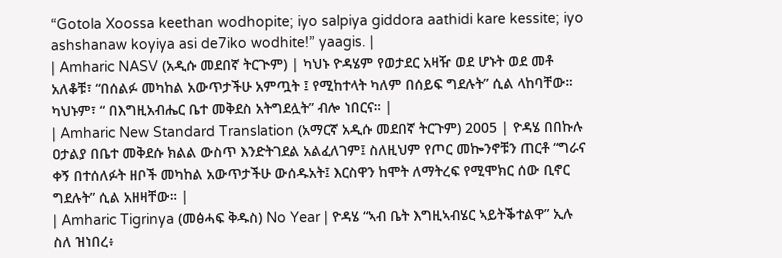“Gotola Xoossa keethan wodhopite; iyo salpiya giddora aathidi kare kessite; iyo ashshanaw koyiya asi de7iko wodhite!” yaagis. |
| Amharic NASV (አዲሱ መደበኛ ትርጒም) | ካህኑ ዮዳሄም የወታደር አዛዥ ወደ ሆኑት ወደ መቶ አለቆቹ፣ “በሰልፉ መካከል አውጥታችሁ አምጧት ፤ የሚከተላት ካለም በሰይፍ ግደሉት” ሲል ላከባቸው። ካህኑም፣ “ በእግዚአብሔር ቤተ መቅደስ አትግደሏት” ብሎ ነበርና። |
| Amharic New Standard Translation (አማርኛ አዲሱ መደበኛ ትርጉም) 2005 | ዮዳሄ በበኩሉ ዐታልያ በቤተ መቅደሱ ክልል ውስጥ እንድትገደል አልፈለገም፤ ስለዚህም የጦር መኰንኖቹን ጠርቶ “ግራና ቀኝ በተሰለፉት ዘቦች መካከል አውጥታችሁ ውሰዱአት፤ እርስዋን ከሞት ለማትረፍ የሚሞክር ሰው ቢኖር ግደሉት” ሲል አዘዛቸው። |
| Amharic Tigrinya (መፅሓፍ ቅዱስ) No Year | ዮዳሄ “ኣብ ቤት እግዚኣብሄር ኣይትቕተልዋ” ኢሉ ስለ ዝነበረ፥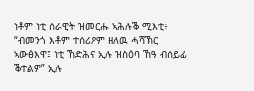ነቶም ነቲ ሰራዊት ዝመርሑ ኣሕሉቕ ሚእቲ፥ “ብመንጎ እቶም ተሰሪዖም ዘለዉ ሓሻኽር ኣውፅእዋ፤ ነቲ ኸድሕና ኢሉ ዝስዕባ ኸዓ ብሰይፊ ቕተልዎ” ኢሉ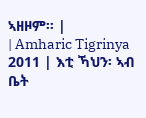ኣዘዞም። |
| Amharic Tigrinya 2011 | እቲ ኻህን፡ ኣብ ቤት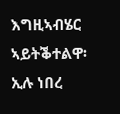እግዚኣብሄር ኣይትቕተልዋ፡ ኢሉ ነበረ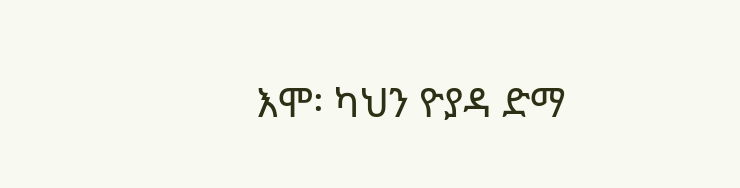እሞ፡ ካህን ዮያዳ ድማ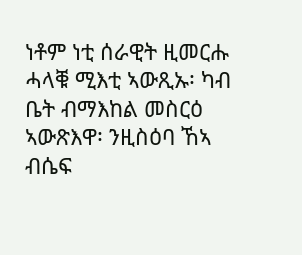ነቶም ነቲ ሰራዊት ዚመርሑ ሓላቑ ሚእቲ ኣውጺኡ፡ ካብ ቤት ብማእከል መስርዕ ኣውጽእዋ፡ ንዚስዕባ ኸኣ ብሴፍ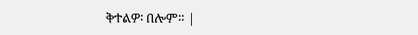ቅተልዎ፡ በሎም። |